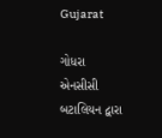Gujarat

ગોધરા એનસીસી બટાલિયન દ્વારા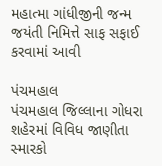મહાત્મા ગાંધીજીની જન્મ જયંતી નિમિત્તે સાફ સફાઈ કરવામાં આવી

પંચમહાલ
પંચમહાલ જિલ્લાના ગોધરા શહેરમાં વિવિધ જાણીતા સ્મારકો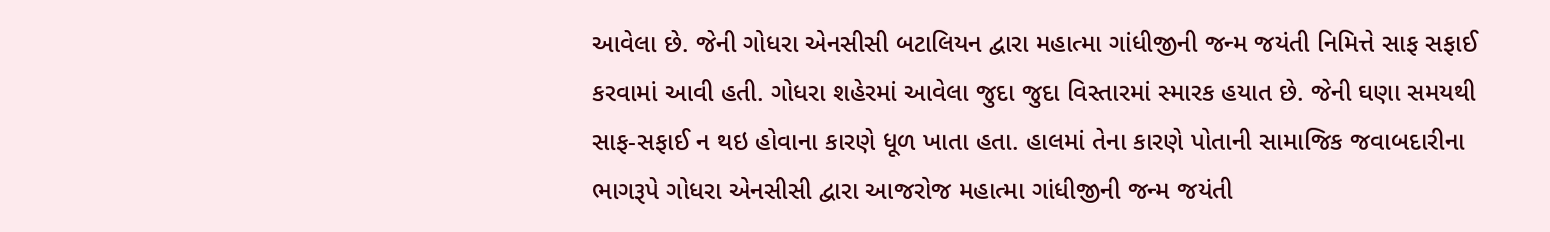આવેલા છે. જેની ગોધરા એનસીસી બટાલિયન દ્વારા મહાત્મા ગાંધીજીની જન્મ જયંતી નિમિત્તે સાફ સફાઈ કરવામાં આવી હતી. ગોધરા શહેરમાં આવેલા જુદા જુદા વિસ્તારમાં સ્મારક હયાત છે. જેની ઘણા સમયથી સાફ-સફાઈ ન થઇ હોવાના કારણે ધૂળ ખાતા હતા. હાલમાં તેના કારણે પોતાની સામાજિક જવાબદારીના ભાગરૂપે ગોધરા એનસીસી દ્વારા આજરોજ મહાત્મા ગાંધીજીની જન્મ જયંતી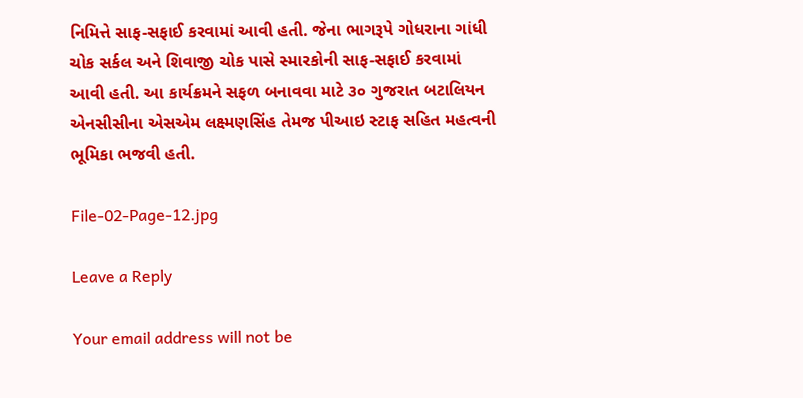નિમિત્તે સાફ-સફાઈ કરવામાં આવી હતી. જેના ભાગરૂપે ગોધરાના ગાંધી ચોક સર્કલ અને શિવાજી ચોક પાસે સ્મારકોની સાફ-સફાઈ કરવામાં આવી હતી. આ કાર્યક્રમને સફળ બનાવવા માટે ૩૦ ગુજરાત બટાલિયન એનસીસીના એસએમ લક્ષ્મણસિંહ તેમજ પીઆઇ સ્ટાફ સહિત મહત્વની ભૂમિકા ભજવી હતી.

File-02-Page-12.jpg

Leave a Reply

Your email address will not be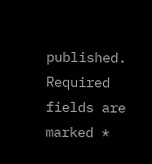published. Required fields are marked *